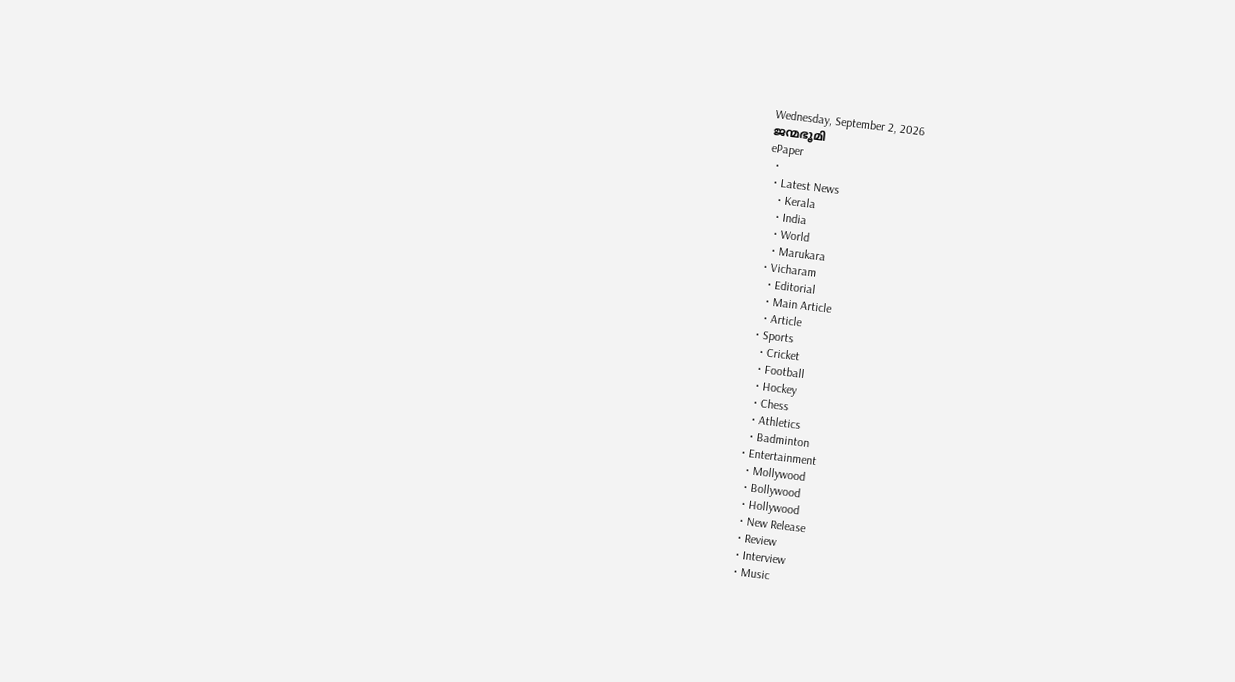Wednesday, September 2, 2026
ജന്മഭൂമി
ePaper
  •
  • Latest News
    • Kerala
    • India
    • World
    • Marukara
  • Vicharam
    • Editorial
    • Main Article
    • Article
  • Sports
    • Cricket
    • Football
    • Hockey
    • Chess
    • Athletics
    • Badminton
  • Entertainment
    • Mollywood
    • Bollywood
    • Hollywood
    • New Release
    • Review
    • Interview
    • Music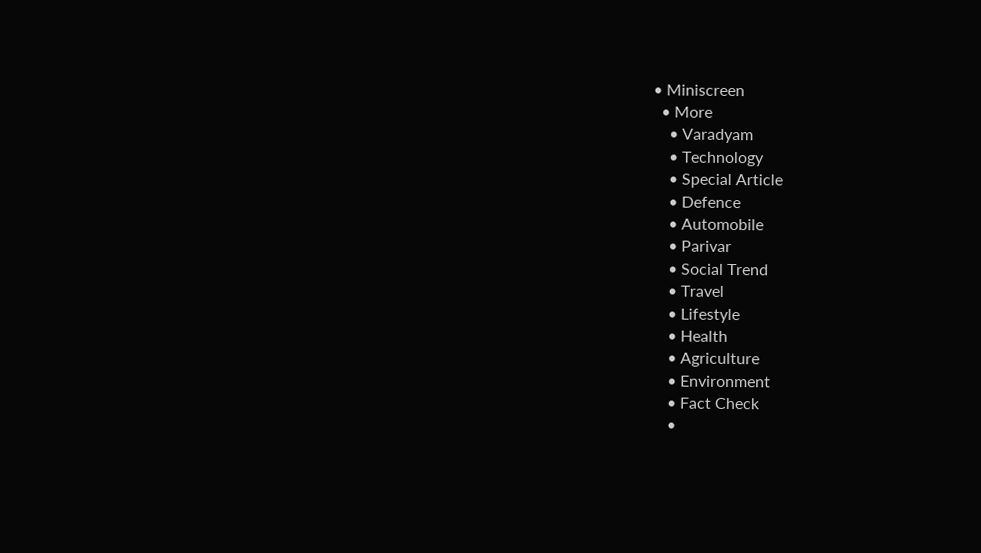• Miniscreen
  • More
    • Varadyam
    • Technology
    • Special Article
    • Defence
    • Automobile
    • Parivar
    • Social Trend
    • Travel
    • Lifestyle
    • Health
    • Agriculture
    • Environment
    • Fact Check
    •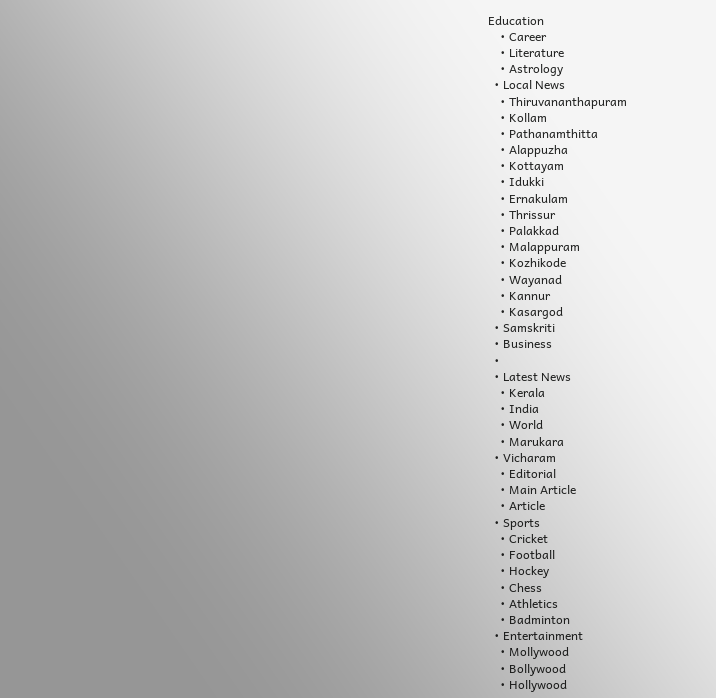Education
    • Career
    • Literature
    • Astrology
  • Local News
    • Thiruvananthapuram
    • Kollam
    • Pathanamthitta
    • Alappuzha
    • Kottayam
    • Idukki
    • Ernakulam
    • Thrissur
    • Palakkad
    • Malappuram
    • Kozhikode
    • Wayanad
    • Kannur
    • Kasargod
  • Samskriti
  • Business
  •
  • Latest News
    • Kerala
    • India
    • World
    • Marukara
  • Vicharam
    • Editorial
    • Main Article
    • Article
  • Sports
    • Cricket
    • Football
    • Hockey
    • Chess
    • Athletics
    • Badminton
  • Entertainment
    • Mollywood
    • Bollywood
    • Hollywood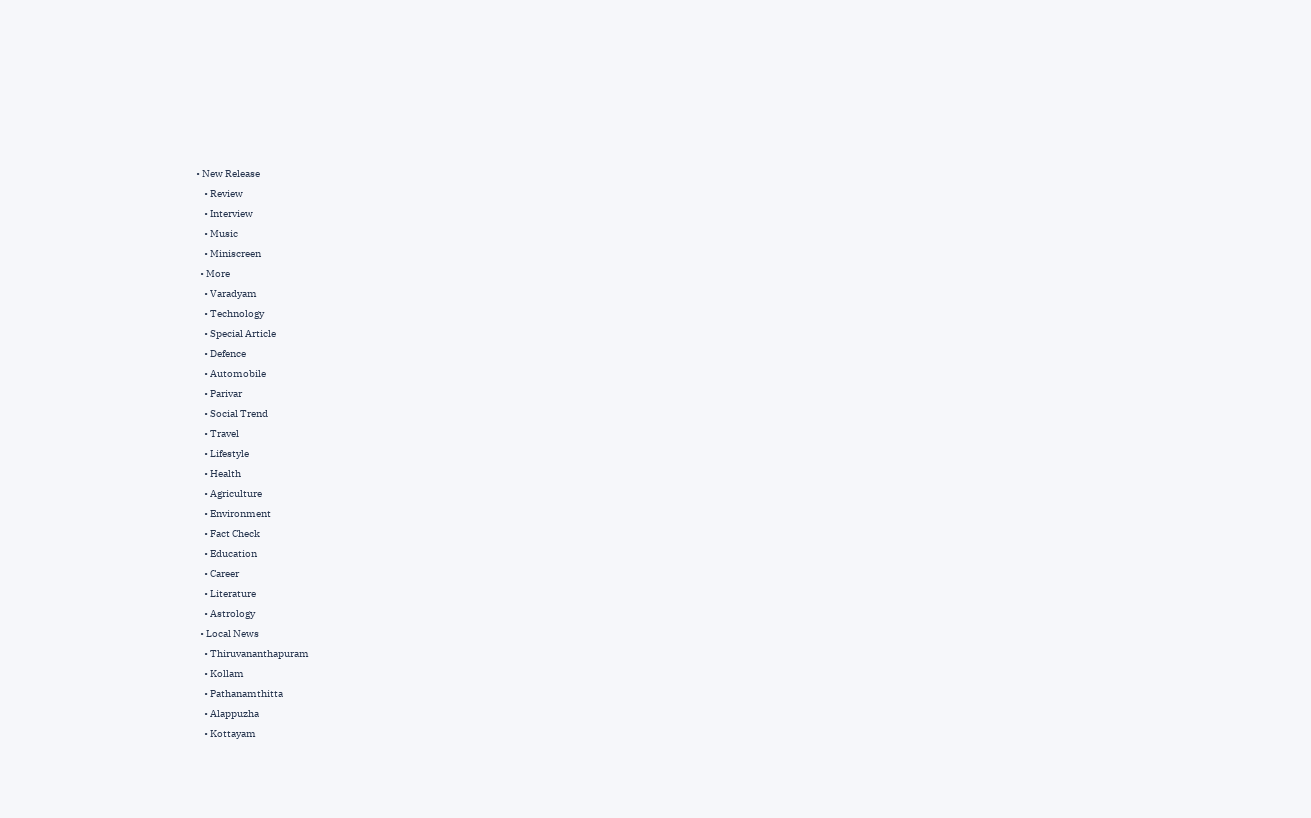• New Release
    • Review
    • Interview
    • Music
    • Miniscreen
  • More
    • Varadyam
    • Technology
    • Special Article
    • Defence
    • Automobile
    • Parivar
    • Social Trend
    • Travel
    • Lifestyle
    • Health
    • Agriculture
    • Environment
    • Fact Check
    • Education
    • Career
    • Literature
    • Astrology
  • Local News
    • Thiruvananthapuram
    • Kollam
    • Pathanamthitta
    • Alappuzha
    • Kottayam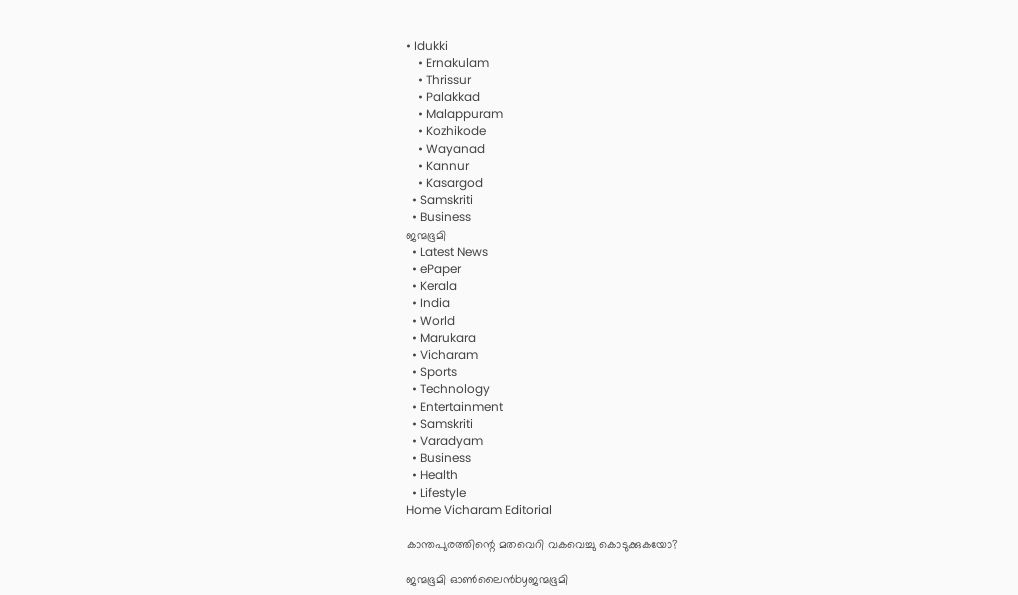• Idukki
    • Ernakulam
    • Thrissur
    • Palakkad
    • Malappuram
    • Kozhikode
    • Wayanad
    • Kannur
    • Kasargod
  • Samskriti
  • Business
ജന്മഭൂമി
  • Latest News
  • ePaper
  • Kerala
  • India
  • World
  • Marukara
  • Vicharam
  • Sports
  • Technology
  • Entertainment
  • Samskriti
  • Varadyam
  • Business
  • Health
  • Lifestyle
Home Vicharam Editorial

കാന്തപുരത്തിന്റെ മതവെറി വകവെച്ചു കൊടുക്കുകയോ?

ജന്മഭൂമി ഓണ്‍ലൈന്‍byജന്മഭൂമി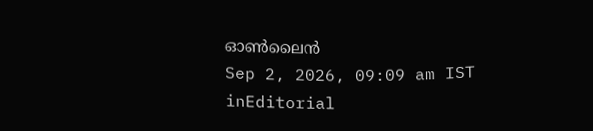ഓണ്‍ലൈന്‍
Sep 2, 2026, 09:09 am IST
inEditorial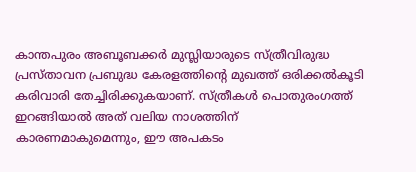കാന്തപുരം അബൂബക്കര്‍ മുസ്ലിയാരുടെ സ്ത്രീവിരുദ്ധ പ്രസ്താവന പ്രബുദ്ധ കേരളത്തിന്റെ മുഖത്ത് ഒരിക്കല്‍കൂടി കരിവാരി തേച്ചിരിക്കുകയാണ്. സ്ത്രീകള്‍ പൊതുരംഗത്ത് ഇറങ്ങിയാല്‍ അത് വലിയ നാശത്തിന് കാരണമാകുമെന്നും, ഈ അപകടം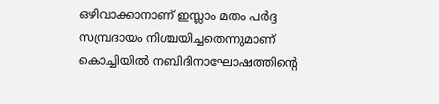ഒഴിവാക്കാനാണ് ഇസ്ലാം മതം പര്‍ദ്ദ സമ്പ്രദായം നിശ്ചയിച്ചതെന്നുമാണ് കൊച്ചിയില്‍ നബിദിനാഘോഷത്തിന്റെ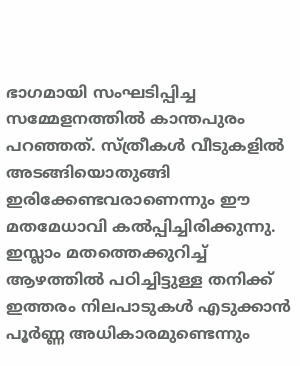ഭാഗമായി സംഘടിപ്പിച്ച സമ്മേളനത്തില്‍ കാന്തപുരം പറഞ്ഞത്. സ്ത്രീകള്‍ വീടുകളില്‍ അടങ്ങിയൊതുങ്ങി ഇരിക്കേണ്ടവരാണെന്നും ഈ മതമേധാവി കല്‍പ്പിച്ചിരിക്കുന്നു. ഇസ്ലാം മതത്തെക്കുറിച്ച് ആഴത്തില്‍ പഠിച്ചിട്ടുള്ള തനിക്ക് ഇത്തരം നിലപാടുകള്‍ എടുക്കാന്‍ പൂര്‍ണ്ണ അധികാരമുണ്ടെന്നും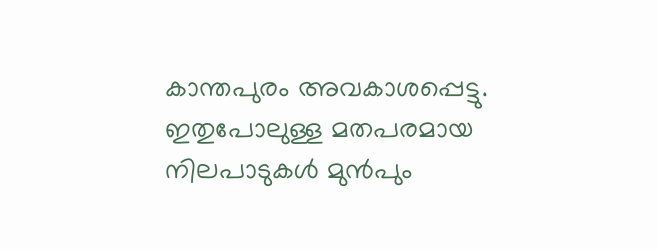കാന്തപുരം അവകാശപ്പെട്ടു. ഇതുപോലുള്ള മതപരമായ നിലപാടുകള്‍ മുന്‍പും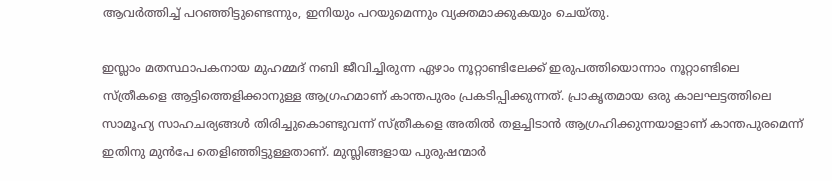ആവര്‍ത്തിച്ച് പറഞ്ഞിട്ടുണ്ടെന്നും, ഇനിയും പറയുമെന്നും വ്യക്തമാക്കുകയും ചെയ്തു.

ഇസ്ലാം മതസ്ഥാപകനായ മുഹമ്മദ് നബി ജീവിച്ചിരുന്ന ഏഴാം നൂറ്റാണ്ടിലേക്ക് ഇരുപത്തിയൊന്നാം നൂറ്റാണ്ടിലെ സ്ത്രീകളെ ആട്ടിത്തെളിക്കാനുള്ള ആഗ്രഹമാണ് കാന്തപുരം പ്രകടിപ്പിക്കുന്നത്. പ്രാകൃതമായ ഒരു കാലഘട്ടത്തിലെ സാമൂഹ്യ സാഹചര്യങ്ങള്‍ തിരിച്ചുകൊണ്ടുവന്ന് സ്ത്രീകളെ അതില്‍ തളച്ചിടാന്‍ ആഗ്രഹിക്കുന്നയാളാണ് കാന്തപുരമെന്ന് ഇതിനു മുന്‍പേ തെളിഞ്ഞിട്ടുള്ളതാണ്. മുസ്ലിങ്ങളായ പുരുഷന്മാര്‍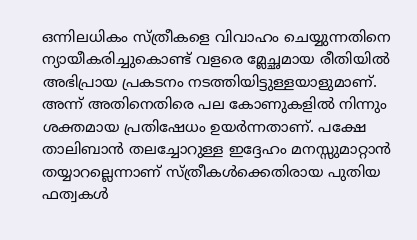ഒന്നിലധികം സ്ത്രീകളെ വിവാഹം ചെയ്യുന്നതിനെ ന്യായീകരിച്ചുകൊണ്ട് വളരെ മ്ലേച്ഛമായ രീതിയില്‍ അഭിപ്രായ പ്രകടനം നടത്തിയിട്ടുള്ളയാളുമാണ്. അന്ന് അതിനെതിരെ പല കോണുകളില്‍ നിന്നും ശക്തമായ പ്രതിഷേധം ഉയര്‍ന്നതാണ്. പക്ഷേ താലിബാന്‍ തലച്ചോറുള്ള ഇദ്ദേഹം മനസ്സുമാറ്റാന്‍ തയ്യാറല്ലെന്നാണ് സ്ത്രീകള്‍ക്കെതിരായ പുതിയ ഫത്വകള്‍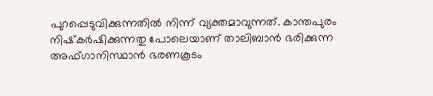പുറപ്പെടുവിക്കുന്നതില്‍ നിന്ന് വ്യക്തമാവുന്നത്. കാന്തപുരം നിഷ്‌കര്‍ഷിക്കുന്നതു പോലെയാണ് താലിബാന്‍ ഭരിക്കുന്ന അഫ്ഗാനിസ്ഥാന്‍ ഭരണകൂടം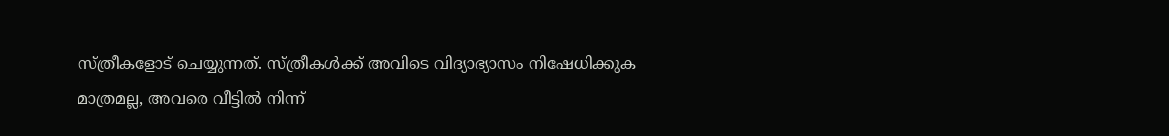സ്ത്രീകളോട് ചെയ്യുന്നത്. സ്ത്രീകള്‍ക്ക് അവിടെ വിദ്യാഭ്യാസം നിഷേധിക്കുക മാത്രമല്ല, അവരെ വീട്ടില്‍ നിന്ന്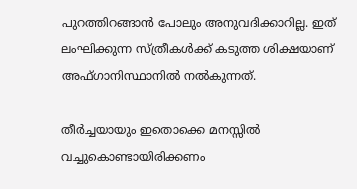പുറത്തിറങ്ങാന്‍ പോലും അനുവദിക്കാറില്ല. ഇത് ലംഘിക്കുന്ന സ്ത്രീകള്‍ക്ക് കടുത്ത ശിക്ഷയാണ് അഫ്ഗാനിസ്ഥാനില്‍ നല്‍കുന്നത്.

തീര്‍ച്ചയായും ഇതൊക്കെ മനസ്സില്‍ വച്ചുകൊണ്ടായിരിക്കണം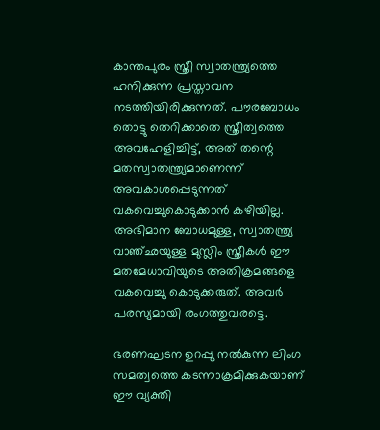കാന്തപുരം സ്ത്രീ സ്വാതന്ത്ര്യത്തെ ഹനിക്കുന്ന പ്രസ്താവന നടത്തിയിരിക്കുന്നത്. പൗരബോധം തൊട്ടു തെറിക്കാതെ സ്ത്രീത്വത്തെ അവഹേളിച്ചിട്ട്, അത് തന്റെ മതസ്വാതന്ത്ര്യമാണെന്ന് അവകാശപ്പെടുന്നത് വകവെച്ചുകൊടുക്കാന്‍ കഴിയില്ല. അഭിമാന ബോധമുള്ള, സ്വാതന്ത്ര്യ വാഞ്ഛയുള്ള മുസ്ലിം സ്ത്രീകള്‍ ഈ മതമേധാവിയുടെ അതിക്രമങ്ങളെ വകവെച്ചു കൊടുക്കരുത്. അവര്‍ പരസ്യമായി രംഗത്തുവരട്ടെ.

ഭരണഘടന ഉറപ്പു നല്‍കുന്ന ലിംഗ സമത്വത്തെ കടന്നാക്രമിക്കുകയാണ് ഈ വ്യക്തി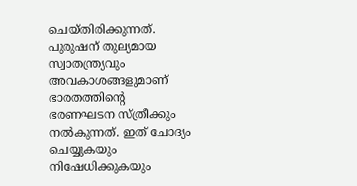ചെയ്തിരിക്കുന്നത്. പുരുഷന് തുല്യമായ സ്വാതന്ത്ര്യവും അവകാശങ്ങളുമാണ് ഭാരതത്തിന്റെ ഭരണഘടന സ്ത്രീക്കും നല്‍കുന്നത്. ഇത് ചോദ്യം ചെയ്യുകയും നിഷേധിക്കുകയും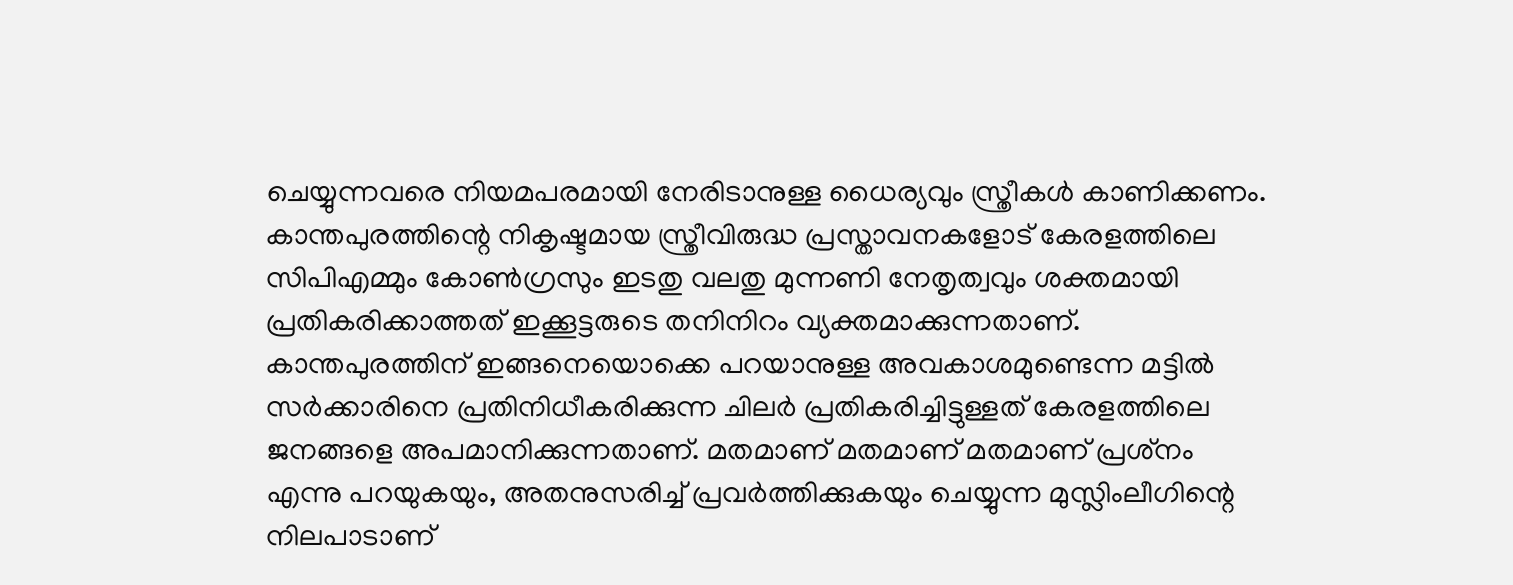ചെയ്യുന്നവരെ നിയമപരമായി നേരിടാനുള്ള ധൈര്യവും സ്ത്രീകള്‍ കാണിക്കണം. കാന്തപുരത്തിന്റെ നികൃഷ്ടമായ സ്ത്രീവിരുദ്ധ പ്രസ്താവനകളോട് കേരളത്തിലെ സിപിഎമ്മും കോണ്‍ഗ്രസും ഇടതു വലതു മുന്നണി നേതൃത്വവും ശക്തമായി പ്രതികരിക്കാത്തത് ഇക്കൂട്ടരുടെ തനിനിറം വ്യക്തമാക്കുന്നതാണ്. കാന്തപുരത്തിന് ഇങ്ങനെയൊക്കെ പറയാനുള്ള അവകാശമുണ്ടെന്ന മട്ടില്‍ സര്‍ക്കാരിനെ പ്രതിനിധീകരിക്കുന്ന ചിലര്‍ പ്രതികരിച്ചിട്ടുള്ളത് കേരളത്തിലെ ജനങ്ങളെ അപമാനിക്കുന്നതാണ്. മതമാണ് മതമാണ് മതമാണ് പ്രശ്‌നം എന്നു പറയുകയും, അതനുസരിച്ച് പ്രവര്‍ത്തിക്കുകയും ചെയ്യുന്ന മുസ്ലിംലീഗിന്റെ നിലപാടാണ്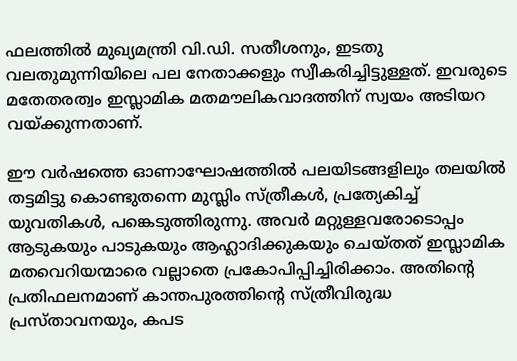ഫലത്തില്‍ മുഖ്യമന്ത്രി വി.ഡി. സതീശനും, ഇടതു വലതുമുന്നിയിലെ പല നേതാക്കളും സ്വീകരിച്ചിട്ടുള്ളത്. ഇവരുടെ മതേതരത്വം ഇസ്ലാമിക മതമൗലികവാദത്തിന് സ്വയം അടിയറ വയ്‌ക്കുന്നതാണ്.

ഈ വര്‍ഷത്തെ ഓണാഘോഷത്തില്‍ പലയിടങ്ങളിലും തലയില്‍ തട്ടമിട്ടു കൊണ്ടുതന്നെ മുസ്ലിം സ്ത്രീകള്‍, പ്രത്യേകിച്ച് യുവതികള്‍, പങ്കെടുത്തിരുന്നു. അവര്‍ മറ്റുള്ളവരോടൊപ്പം ആടുകയും പാടുകയും ആഹ്ലാദിക്കുകയും ചെയ്തത് ഇസ്ലാമിക മതവെറിയന്മാരെ വല്ലാതെ പ്രകോപിപ്പിച്ചിരിക്കാം. അതിന്റെ പ്രതിഫലനമാണ് കാന്തപുരത്തിന്റെ സ്ത്രീവിരുദ്ധ പ്രസ്താവനയും, കപട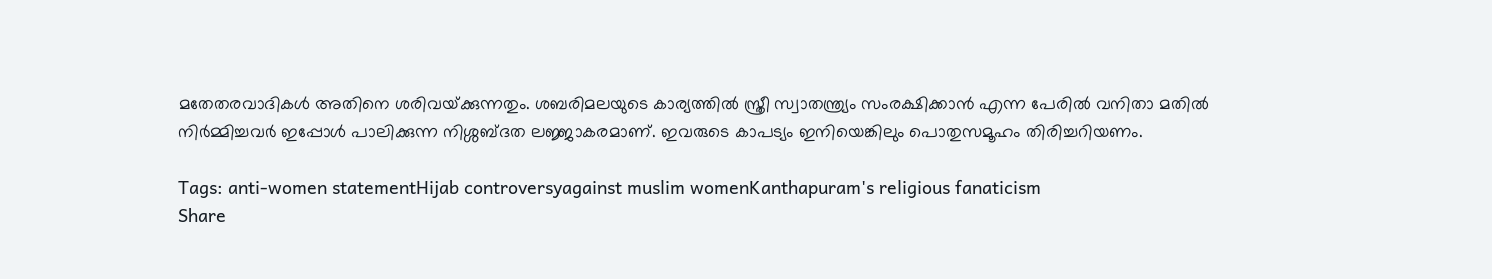മതേതരവാദികള്‍ അതിനെ ശരിവയ്‌ക്കുന്നതും. ശബരിമലയുടെ കാര്യത്തില്‍ സ്ത്രീ സ്വാതന്ത്ര്യം സംരക്ഷിക്കാന്‍ എന്ന പേരില്‍ വനിതാ മതില്‍ നിര്‍മ്മിച്ചവര്‍ ഇപ്പോള്‍ പാലിക്കുന്ന നിശ്ശബ്ദത ലജ്ജാകരമാണ്. ഇവരുടെ കാപട്യം ഇനിയെങ്കിലും പൊതുസമൂഹം തിരിച്ചറിയണം.

Tags: anti-women statementHijab controversyagainst muslim womenKanthapuram's religious fanaticism
Share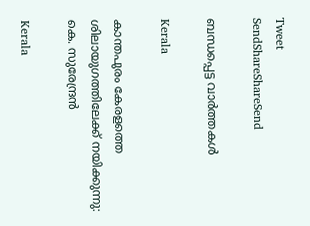Tweet
SendShareShareSend

ബന്ധപ്പെട്ട വാര്‍ത്തകള്‍

Kerala

കാന്തപുരം കേരളത്തെ ശിലായുഗത്തിലേക്ക് നയിക്കുന്നു: കെ. സുരേന്ദ്രന്‍

Kerala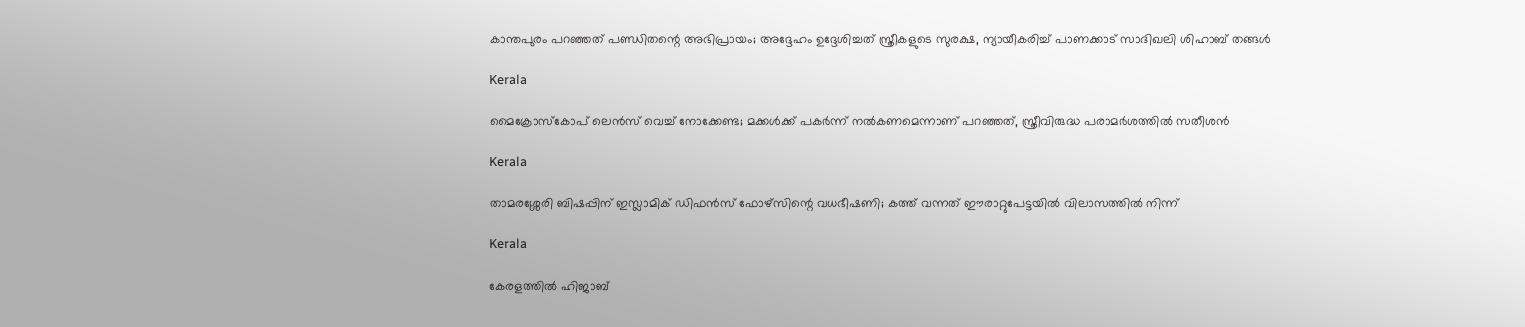കാന്തപുരം പറഞ്ഞത് പണ്ഡിതന്റെ അഭിപ്രായം; അദ്ദേഹം ഉദ്ദേശിച്ചത് സ്ത്രീകളുടെ സുരക്ഷ, ന്യായീകരിച്ച് പാണക്കാട് സാദിഖലി ശിഹാബ് തങ്ങൾ

Kerala

മൈക്രോസ്‌കോപ് ലെൻസ് വെച്ച് നോക്കേണ്ട; മക്കള്‍ക്ക് പകര്‍ന്ന് നല്‍കണമെന്നാണ് പറഞ്ഞത്, സ്ത്രീവിരുദ്ധ പരാമർശത്തിൽ സതീശൻ

Kerala

താമരശ്ശേരി ബിഷപ്പിന് ഇസ്ലാമിക് ഡിഫന്‍സ് ഫോഴ്സിന്റെ വധഭീഷണി; കത്ത് വന്നത് ഈരാറ്റുപേട്ടയില്‍ വിലാസത്തില്‍ നിന്ന്

Kerala

കേരളത്തില്‍ ഹിജാബ്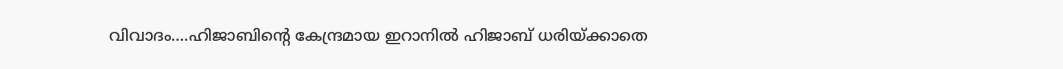വിവാദം….ഹിജാബിന്റെ കേന്ദ്രമായ ഇറാനില്‍ ഹിജാബ് ധരിയ്‌ക്കാതെ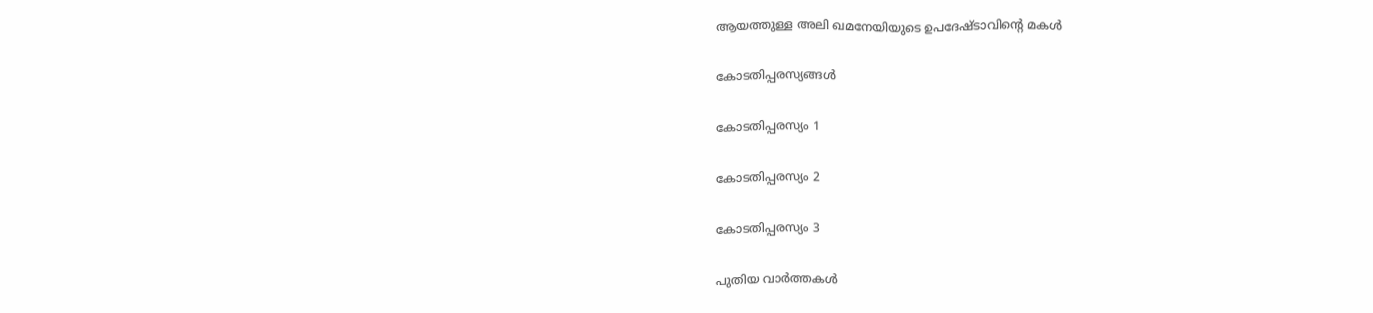ആയത്തുള്ള അലി ഖമനേയിയുടെ ഉപദേഷ്ടാവിന്റെ മകള്‍

കോടതിപ്പരസ്യങ്ങള്‍

കോടതിപ്പരസ്യം 1

കോടതിപ്പരസ്യം 2

കോടതിപ്പരസ്യം 3

പുതിയ വാര്‍ത്തകള്‍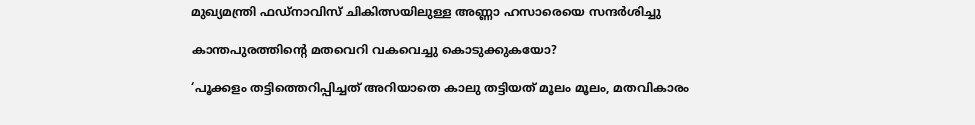മുഖ്യമന്ത്രി ഫഡ്‌നാവിസ് ചികിത്സയിലുള്ള അണ്ണാ ഹസാരെയെ സന്ദർശിച്ചു

കാന്തപുരത്തിന്റെ മതവെറി വകവെച്ചു കൊടുക്കുകയോ?

‘പൂക്കളം തട്ടിത്തെറിപ്പിച്ചത് അറിയാതെ കാലു തട്ടിയത് മൂലം മൂലം, മതവികാരം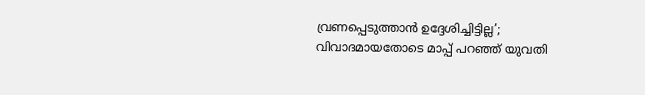വ്രണപ്പെടുത്താന്‍ ഉദ്ദേശിച്ചിട്ടില്ല’; വിവാദമായതോടെ മാപ്പ് പറഞ്ഞ് യുവതി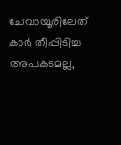ചേവായൂരിലേത് കാർ തീപ്പിടിച്ച അപകടമല്ല,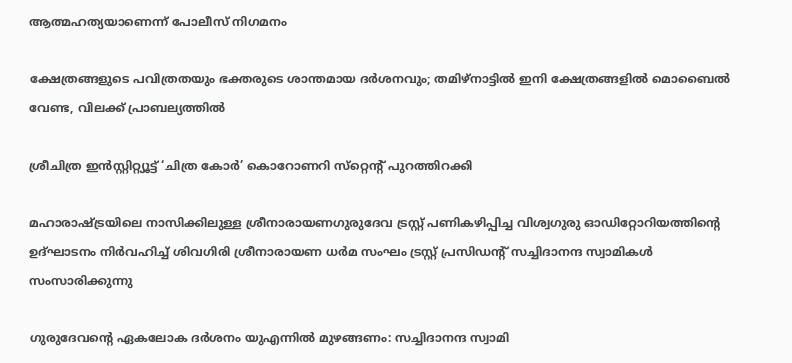ആത്മഹത്യയാണെന്ന് പോലീസ് നിഗമനം

ക്ഷേത്രങ്ങളുടെ പവിത്രതയും ഭക്തരുടെ ശാന്തമായ ദർശനവും; തമിഴ്നാട്ടിൽ ഇനി ക്ഷേത്രങ്ങളിൽ മൊബൈൽ വേണ്ട, വിലക്ക് പ്രാബല്യത്തിൽ

ശ്രീചിത്ര ഇന്‍സ്റ്റിറ്റ്യൂട്ട് ‘ചിത്ര കോര്‍’ കൊറോണറി സ്‌റ്റെന്റ് പുറത്തിറക്കി

മഹാരാഷ്ട്രയിലെ നാസിക്കിലുള്ള ശ്രീനാരായണഗുരുദേവ ട്രസ്റ്റ് പണികഴിപ്പിച്ച വിശ്വഗുരു ഓഡിറ്റോറിയത്തിന്റെ ഉദ്ഘാടനം നിര്‍വഹിച്ച് ശിവഗിരി ശ്രീനാരായണ ധര്‍മ സംഘം ട്രസ്റ്റ് പ്രസിഡന്റ് സച്ചിദാനന്ദ സ്വാമികള്‍ സംസാരിക്കുന്നു

ഗുരുദേവന്റെ ഏകലോക ദര്‍ശനം യുഎന്നില്‍ മുഴങ്ങണം: സച്ചിദാനന്ദ സ്വാമി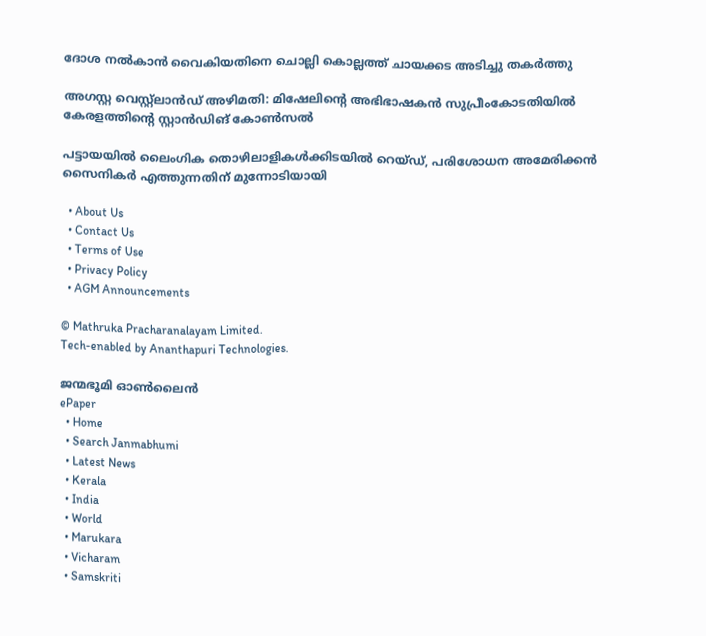ദോശ നൽകാൻ വൈകിയതിനെ ചൊല്ലി കൊല്ലത്ത് ചായക്കട അടിച്ചു തകർത്തു

അഗസ്റ്റ വെസ്റ്റ്ലാന്‍ഡ് അഴിമതി: മിഷേലിന്റെ അഭിഭാഷകന്‍ സുപ്രീംകോടതിയില്‍ കേരളത്തിന്റെ സ്റ്റാന്‍ഡിങ് കോണ്‍സല്‍

പട്ടായയിൽ ലൈംഗിക തൊഴിലാളികൾക്കിടയിൽ റെയ്ഡ്, പരിശോധന അമേരിക്കൻ സൈനികർ എത്തുന്നതിന് മുന്നോടിയായി

  • About Us
  • Contact Us
  • Terms of Use
  • Privacy Policy
  • AGM Announcements

© Mathruka Pracharanalayam Limited.
Tech-enabled by Ananthapuri Technologies.

ജന്മഭൂമി ഓണ്‍ലൈന്‍
ePaper
  • Home
  • Search Janmabhumi
  • Latest News
  • Kerala
  • India
  • World
  • Marukara
  • Vicharam
  • Samskriti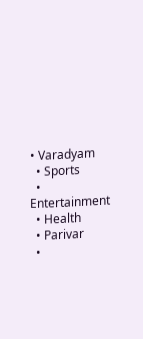• Varadyam
  • Sports
  • Entertainment
  • Health
  • Parivar
  •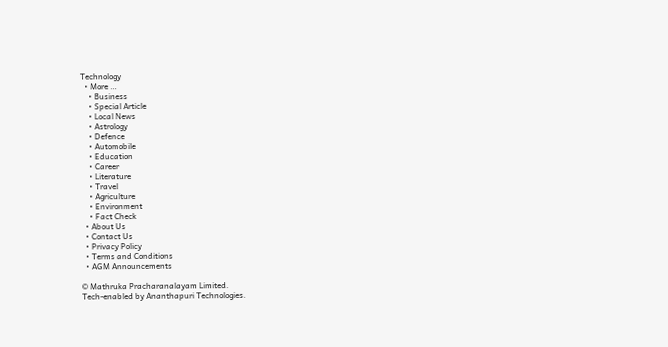Technology
  • More …
    • Business
    • Special Article
    • Local News
    • Astrology
    • Defence
    • Automobile
    • Education
    • Career
    • Literature
    • Travel
    • Agriculture
    • Environment
    • Fact Check
  • About Us
  • Contact Us
  • Privacy Policy
  • Terms and Conditions
  • AGM Announcements

© Mathruka Pracharanalayam Limited.
Tech-enabled by Ananthapuri Technologies.